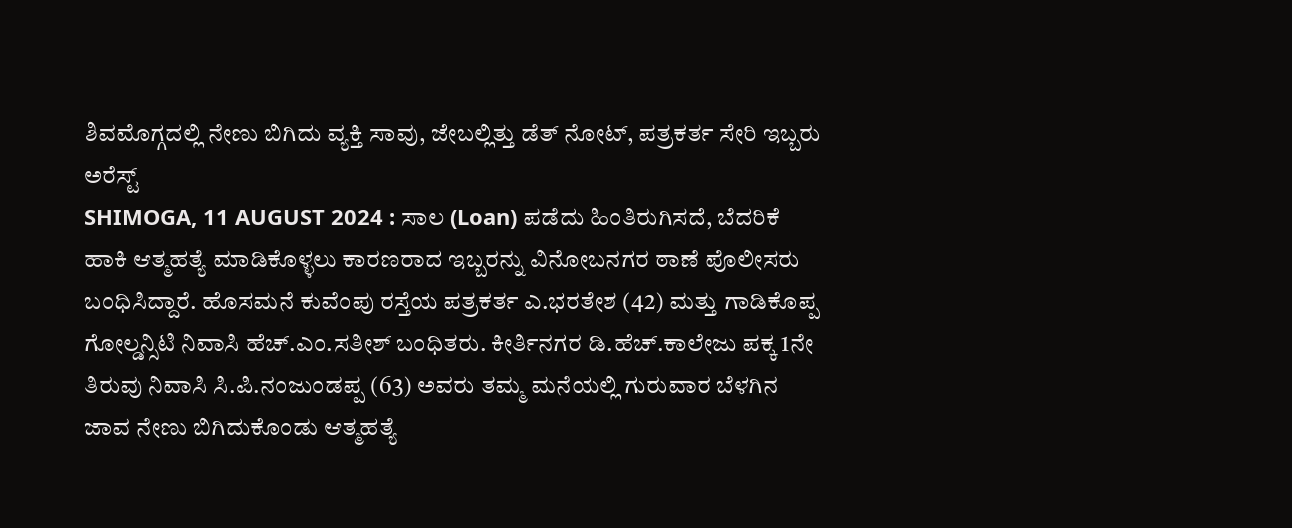ಶಿವಮೊಗ್ಗದಲ್ಲಿ ನೇಣು ಬಿಗಿದು ವ್ಯಕ್ತಿ ಸಾವು, ಜೇಬಲ್ಲಿತ್ತು ಡೆತ್ ನೋಟ್, ಪತ್ರಕರ್ತ ಸೇರಿ ಇಬ್ಬರು ಅರೆಸ್ಟ್
SHIMOGA, 11 AUGUST 2024 : ಸಾಲ (Loan) ಪಡೆದು ಹಿಂತಿರುಗಿಸದೆ, ಬೆದರಿಕೆ ಹಾಕಿ ಆತ್ಮಹತ್ಯೆ ಮಾಡಿಕೊಳ್ಳಲು ಕಾರಣರಾದ ಇಬ್ಬರನ್ನು ವಿನೋಬನಗರ ಠಾಣೆ ಪೊಲೀಸರು ಬಂಧಿಸಿದ್ದಾರೆ. ಹೊಸಮನೆ ಕುವೆಂಪು ರಸ್ತೆಯ ಪತ್ರಕರ್ತ ಎ.ಭರತೇಶ (42) ಮತ್ತು ಗಾಡಿಕೊಪ್ಪ ಗೋಲ್ಡನ್ಸಿಟಿ ನಿವಾಸಿ ಹೆಚ್.ಎಂ.ಸತೀಶ್ ಬಂಧಿತರು. ಕೀರ್ತಿನಗರ ಡಿ.ಹೆಚ್.ಕಾಲೇಜು ಪಕ್ಕ 1ನೇ ತಿರುವು ನಿವಾಸಿ ಸಿ.ಪಿ.ನಂಜುಂಡಪ್ಪ (63) ಅವರು ತಮ್ಮ ಮನೆಯಲ್ಲಿ ಗುರುವಾರ ಬೆಳಗಿನ ಜಾವ ನೇಣು ಬಿಗಿದುಕೊಂಡು ಆತ್ಮಹತ್ಯೆ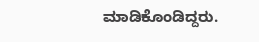ಮಾಡಿಕೊಂಡಿದ್ದರು.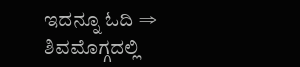ಇದನ್ನೂ ಓದಿ ⇒ ಶಿವಮೊಗ್ಗದಲ್ಲಿ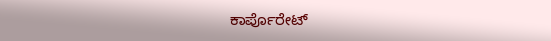ಕಾರ್ಪೊರೇಟ್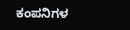ಕಂಪನಿಗಳ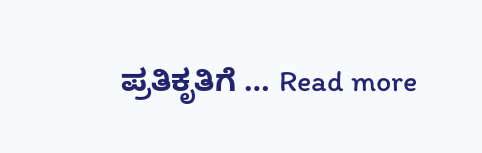ಪ್ರತಿಕೃತಿಗೆ … Read more